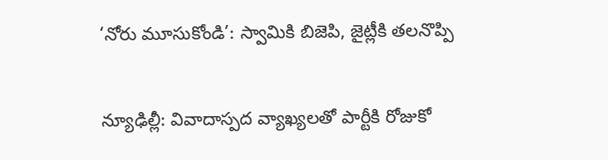‘నోరు మూసుకోండి’: స్వామికి బిజెపి, జైట్లీకి తలనొప్పి

న్యూఢిల్లీ: వివాదాస్ప‌ద వ్యాఖ్య‌ల‌తో పార్టీకి రోజుకో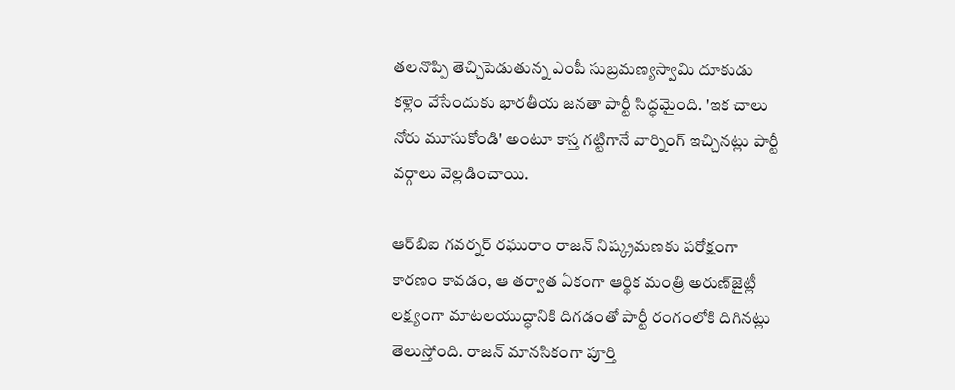త‌ల‌నొప్పి తెచ్చిపెడుతున్న ఎంపీ సుబ్ర‌మ‌ణ్య‌స్వామి దూకుడు క‌ళ్లెం వేసేందుకు భారతీయ జనతా పార్టీ సిద్ధ‌మైంది. 'ఇక చాలు నోరు మూసుకోండి' అంటూ కాస్త గ‌ట్టిగానే వార్నింగ్ ఇచ్చిన‌ట్లు పార్టీ వ‌ర్గాలు వెల్ల‌డించాయి.

ఆర్‌బిఐ గవర్నర్ రఘురాం రాజ‌న్ నిష్క్ర‌మ‌ణ‌కు ప‌రోక్షంగా కార‌ణం కావ‌డం, ఆ తర్వాత ఏకంగా ఆర్థిక మంత్రి అరుణ్‌జైట్లీ ల‌క్ష్యంగా మాట‌ల‌యుద్ధానికి దిగ‌డంతో పార్టీ రంగంలోకి దిగినట్లు తెలుస్తోంది. రాజ‌న్ మాన‌సికంగా పూర్తి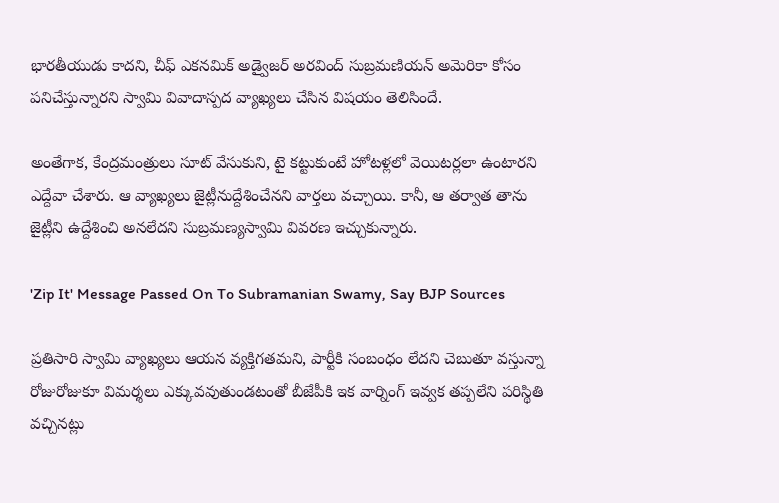భారతీయుడు కాద‌ని, చీఫ్ ఎక‌న‌మిక్ అడ్వైజ‌ర్ అర‌వింద్ సుబ్ర‌మ‌ణియ‌న్ అమెరికా కోసం ప‌నిచేస్తున్నార‌ని స్వామి వివాదాస్ప‌ద వ్యాఖ్య‌లు చేసిన విషయం తెలిసిందే.

అంతేగాక, కేంద్రమంత్రులు సూట్ వేసుకుని, టై కట్టుకుంటే హోటళ్లలో వెయిటర్లలా ఉంటారని ఎద్దేవా చేశారు. ఆ వ్యాఖ్యలు జైట్లీనుద్దేశించేనని వార్తలు వచ్చాయి. కానీ, ఆ తర్వాత తాను జైట్లీని ఉద్దేశించి అనలేదని సుబ్రమణ్యస్వామి వివరణ ఇచ్చుకున్నారు.

'Zip It' Message Passed On To Subramanian Swamy, Say BJP Sources

ప్ర‌తిసారి స్వామి వ్యాఖ్య‌లు ఆయ‌న వ్య‌క్తిగ‌త‌మ‌ని, పార్టీకి సంబంధం లేద‌ని చెబుతూ వ‌స్తున్నా రోజురోజుకూ విమ‌ర్శ‌లు ఎక్కువ‌వుతుండ‌టంతో బీజేపీకి ఇక వార్నింగ్ ఇవ్వ‌క త‌ప్ప‌లేని పరిస్థితి వచ్చినట్లు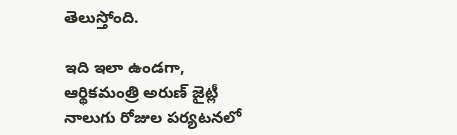తెలుస్తోంది.

ఇది ఇలా ఉండగా, ఆర్థికమంత్రి అరుణ్ జైట్లీ నాలుగు రోజుల పర్యటనలో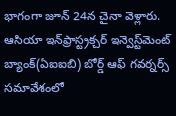భాగంగా జూన్ 24న చైనా వెళ్లారు. ఆసియా ఇన్‌ఫ్రాస్ట్రక్చర్ ఇన్వెస్ట్‌మెంట్ బ్యాంక్(ఏఐఐబి) బోర్డ్ ఆఫ్ గవర్నర్స్ సమావేశంలో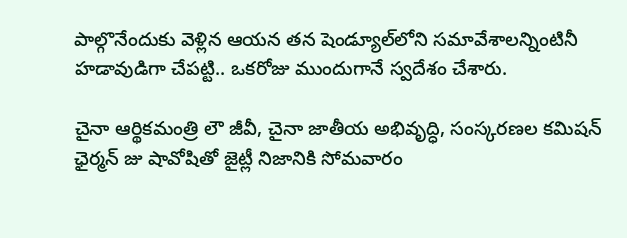పాల్గొనేందుకు వెళ్లిన ఆయన తన షెండ్యూల్‌లోని సమావేశాలన్నింటినీ హడావుడిగా చేపట్టి.. ఒకరోజు ముందుగానే స్వదేశం చేశారు.

చైనా ఆర్థికమంత్రి లౌ జీవీ, చైనా జాతీయ అభివృద్ధి, సంస్కరణల కమిషన్ ఛైర్మన్ జు షావోషితో జైట్లీ నిజానికి సోమవారం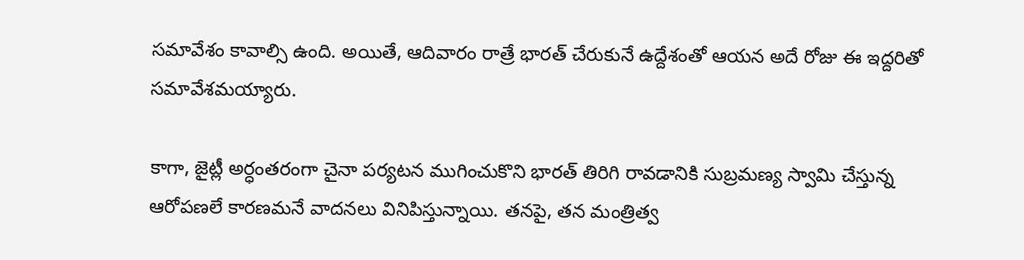సమావేశం కావాల్సి ఉంది. అయితే, ఆదివారం రాత్రే భారత్ చేరుకునే ఉద్దేశంతో ఆయన అదే రోజు ఈ ఇద్దరితో సమావేశమయ్యారు.

కాగా, జైట్లీ అర్ధంతరంగా చైనా పర్యటన ముగించుకొని భారత్ తిరిగి రావడానికి సుబ్రమణ్య స్వామి చేస్తున్న ఆరోపణలే కారణమనే వాదనలు వినిపిస్తున్నాయి. తనపై, తన మంత్రిత్వ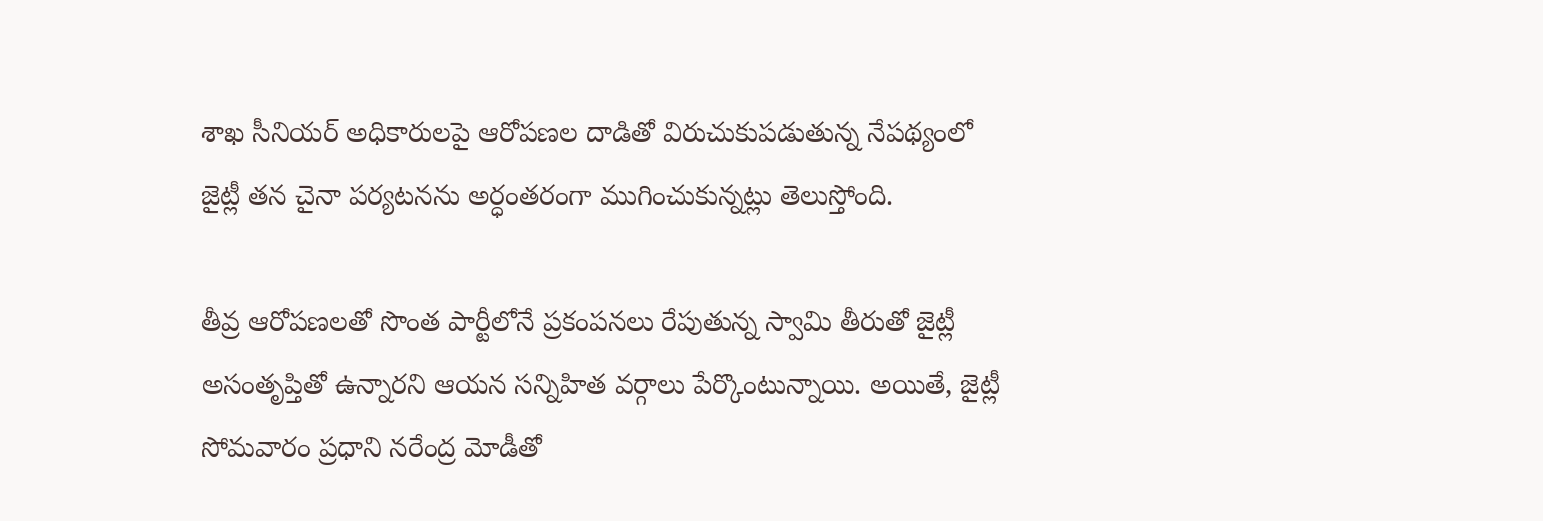శాఖ సీనియర్ అధికారులపై ఆరోపణల దాడితో విరుచుకుపడుతున్న నేపథ్యంలో జైట్లీ తన చైనా పర్యటనను అర్ధంతరంగా ముగించుకున్నట్లు తెలుస్తోంది.

తీవ్ర ఆరోపణలతో సొంత పార్టీలోనే ప్రకంపనలు రేపుతున్న స్వామి తీరుతో జైట్లీ అసంతృప్తితో ఉన్నారని ఆయన సన్నిహిత వర్గాలు పేర్కొంటున్నాయి. అయితే, జైట్లీ సోమవారం ప్రధాని నరేంద్ర మోడీతో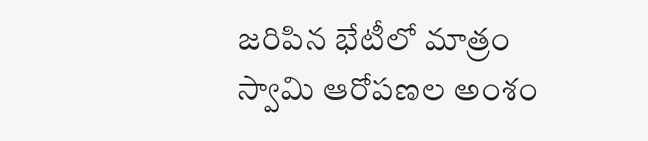జరిపిన భేటీలో మాత్రం స్వామి ఆరోపణల అంశం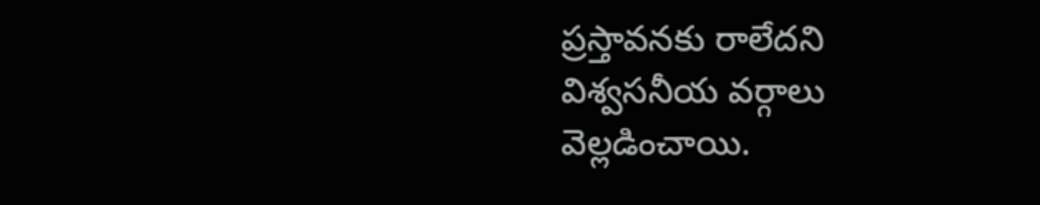ప్రస్తావనకు రాలేదని విశ్వసనీయ వర్గాలు వెల్లడించాయి.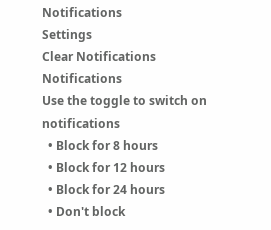Notifications
Settings
Clear Notifications
Notifications
Use the toggle to switch on notifications
  • Block for 8 hours
  • Block for 12 hours
  • Block for 24 hours
  • Don't block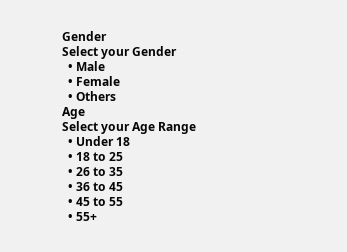Gender
Select your Gender
  • Male
  • Female
  • Others
Age
Select your Age Range
  • Under 18
  • 18 to 25
  • 26 to 35
  • 36 to 45
  • 45 to 55
  • 55+